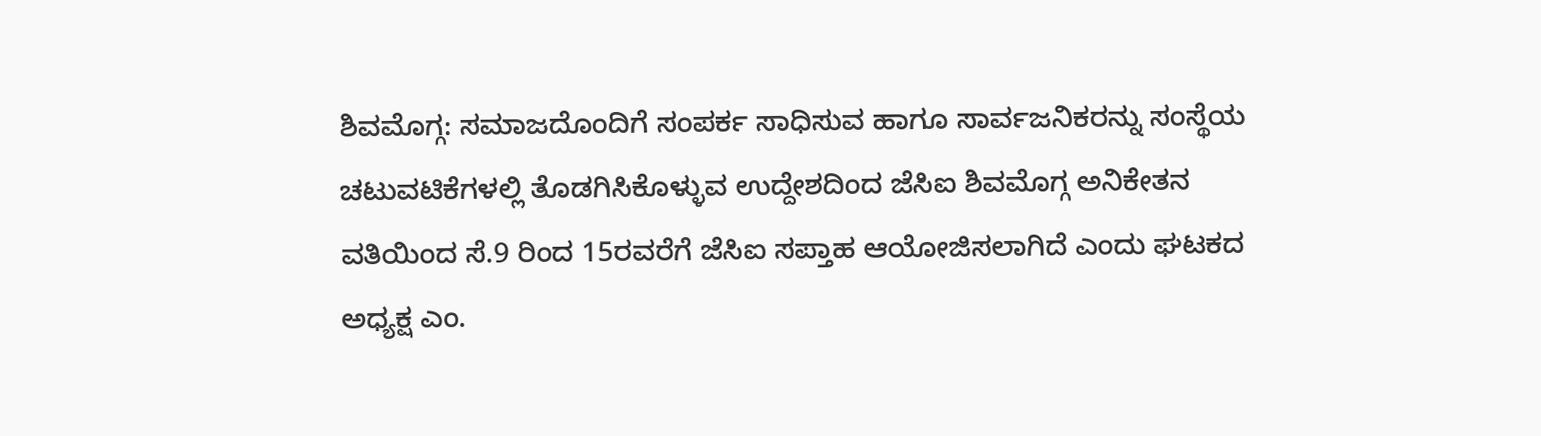ಶಿವಮೊಗ್ಗ: ಸಮಾಜದೊಂದಿಗೆ ಸಂಪರ್ಕ ಸಾಧಿಸುವ ಹಾಗೂ ಸಾರ್ವಜನಿಕರನ್ನು ಸಂಸ್ಥೆಯ ಚಟುವಟಿಕೆಗಳಲ್ಲಿ ತೊಡಗಿಸಿಕೊಳ್ಳುವ ಉದ್ದೇಶದಿಂದ ಜೆಸಿಐ ಶಿವಮೊಗ್ಗ ಅನಿಕೇತನ ವತಿಯಿಂದ ಸೆ.9 ರಿಂದ 15ರವರೆಗೆ ಜೆಸಿಐ ಸಪ್ತಾಹ ಆಯೋಜಿಸಲಾಗಿದೆ ಎಂದು ಘಟಕದ ಅಧ್ಯಕ್ಷ ಎಂ.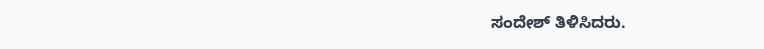ಸಂದೇಶ್ ತಿಳಿಸಿದರು.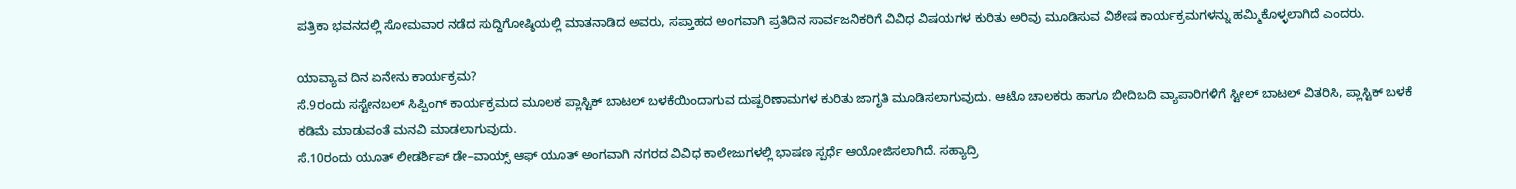ಪತ್ರಿಕಾ ಭವನದಲ್ಲಿ ಸೋಮವಾರ ನಡೆದ ಸುದ್ದಿಗೋಷ್ಠಿಯಲ್ಲಿ ಮಾತನಾಡಿದ ಅವರು, ಸಪ್ತಾಹದ ಅಂಗವಾಗಿ ಪ್ರತಿದಿನ ಸಾರ್ವಜನಿಕರಿಗೆ ವಿವಿಧ ವಿಷಯಗಳ ಕುರಿತು ಅರಿವು ಮೂಡಿಸುವ ವಿಶೇಷ ಕಾರ್ಯಕ್ರಮಗಳನ್ನು ಹಮ್ಮಿಕೊಳ್ಳಲಾಗಿದೆ ಎಂದರು.

ಯಾವ್ಯಾವ ದಿನ ಏನೇನು ಕಾರ್ಯಕ್ರಮ?
ಸೆ.9ರಂದು ಸಸ್ಟೇನಬಲ್ ಸಿಪ್ಪಿಂಗ್ ಕಾರ್ಯಕ್ರಮದ ಮೂಲಕ ಪ್ಲಾಸ್ಟಿಕ್ ಬಾಟಲ್ ಬಳಕೆಯಿಂದಾಗುವ ದುಷ್ಪರಿಣಾಮಗಳ ಕುರಿತು ಜಾಗೃತಿ ಮೂಡಿಸಲಾಗುವುದು. ಆಟೊ ಚಾಲಕರು ಹಾಗೂ ಬೀದಿಬದಿ ವ್ಯಾಪಾರಿಗಳಿಗೆ ಸ್ಟೀಲ್ ಬಾಟಲ್ ವಿತರಿಸಿ, ಪ್ಲಾಸ್ಟಿಕ್ ಬಳಕೆ ಕಡಿಮೆ ಮಾಡುವಂತೆ ಮನವಿ ಮಾಡಲಾಗುವುದು.
ಸೆ.10ರಂದು ಯೂತ್ ಲೀಡರ್ಶಿಪ್ ಡೇ–ವಾಯ್ಸ್ ಆಫ್ ಯೂತ್ ಅಂಗವಾಗಿ ನಗರದ ವಿವಿಧ ಕಾಲೇಜುಗಳಲ್ಲಿ ಭಾಷಣ ಸ್ಪರ್ಧೆ ಆಯೋಜಿಸಲಾಗಿದೆ. ಸಹ್ಯಾದ್ರಿ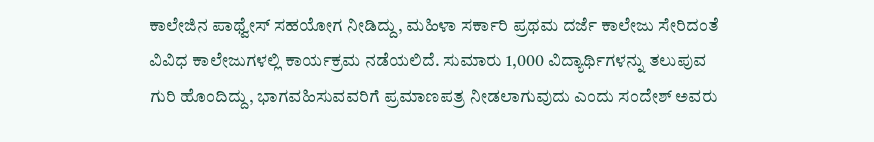ಕಾಲೇಜಿನ ಪಾಥ್ವೇಸ್ ಸಹಯೋಗ ನೀಡಿದ್ದು, ಮಹಿಳಾ ಸರ್ಕಾರಿ ಪ್ರಥಮ ದರ್ಜೆ ಕಾಲೇಜು ಸೇರಿದಂತೆ ವಿವಿಧ ಕಾಲೇಜುಗಳಲ್ಲಿ ಕಾರ್ಯಕ್ರಮ ನಡೆಯಲಿದೆ. ಸುಮಾರು 1,000 ವಿದ್ಯಾರ್ಥಿಗಳನ್ನು ತಲುಪುವ ಗುರಿ ಹೊಂದಿದ್ದು, ಭಾಗವಹಿಸುವವರಿಗೆ ಪ್ರಮಾಣಪತ್ರ ನೀಡಲಾಗುವುದು ಎಂದು ಸಂದೇಶ್ ಅವರು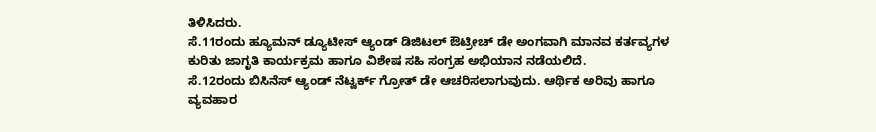ತಿಳಿಸಿದರು.
ಸೆ.11ರಂದು ಹ್ಯೂಮನ್ ಡ್ಯೂಟೀಸ್ ಆ್ಯಂಡ್ ಡಿಜಿಟಲ್ ಔಟ್ರೀಚ್ ಡೇ ಅಂಗವಾಗಿ ಮಾನವ ಕರ್ತವ್ಯಗಳ ಕುರಿತು ಜಾಗೃತಿ ಕಾರ್ಯಕ್ರಮ ಹಾಗೂ ವಿಶೇಷ ಸಹಿ ಸಂಗ್ರಹ ಅಭಿಯಾನ ನಡೆಯಲಿದೆ.
ಸೆ.12ರಂದು ಬಿಸಿನೆಸ್ ಆ್ಯಂಡ್ ನೆಟ್ವರ್ಕ್ ಗ್ರೋತ್ ಡೇ ಆಚರಿಸಲಾಗುವುದು. ಆರ್ಥಿಕ ಅರಿವು ಹಾಗೂ ವ್ಯವಹಾರ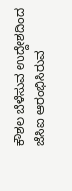ಕೌಶಲ ಬೆಳೆಸುವ ಉದ್ದೇಶದಿಂದ ಜೆಸಿಐ ಆರಂಭಿಸಿರುವ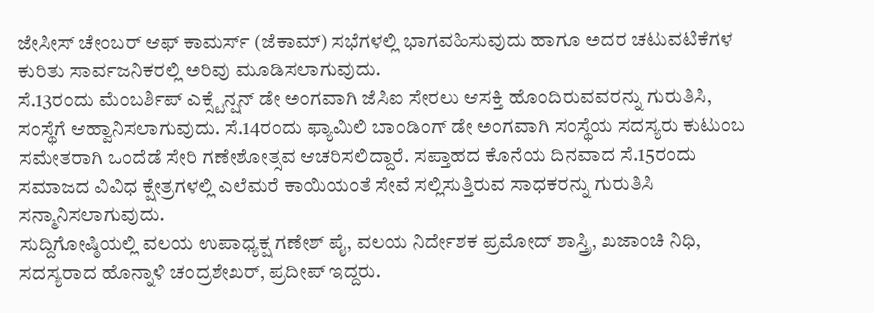ಜೇಸೀಸ್ ಚೇಂಬರ್ ಆಫ್ ಕಾಮರ್ಸ್ (ಜೆಕಾಮ್) ಸಭೆಗಳಲ್ಲಿ ಭಾಗವಹಿಸುವುದು ಹಾಗೂ ಅದರ ಚಟುವಟಿಕೆಗಳ ಕುರಿತು ಸಾರ್ವಜನಿಕರಲ್ಲಿ ಅರಿವು ಮೂಡಿಸಲಾಗುವುದು.
ಸೆ.13ರಂದು ಮೆಂಬರ್ಶಿಪ್ ಎಕ್ಸ್ಟೆನ್ಷನ್ ಡೇ ಅಂಗವಾಗಿ ಜೆಸಿಐ ಸೇರಲು ಆಸಕ್ತಿ ಹೊಂದಿರುವವರನ್ನು ಗುರುತಿಸಿ, ಸಂಸ್ಥೆಗೆ ಆಹ್ವಾನಿಸಲಾಗುವುದು. ಸೆ.14ರಂದು ಫ್ಯಾಮಿಲಿ ಬಾಂಡಿಂಗ್ ಡೇ ಅಂಗವಾಗಿ ಸಂಸ್ಥೆಯ ಸದಸ್ಯರು ಕುಟುಂಬ ಸಮೇತರಾಗಿ ಒಂದೆಡೆ ಸೇರಿ ಗಣೇಶೋತ್ಸವ ಆಚರಿಸಲಿದ್ದಾರೆ. ಸಪ್ತಾಹದ ಕೊನೆಯ ದಿನವಾದ ಸೆ.15ರಂದು ಸಮಾಜದ ವಿವಿಧ ಕ್ಷೇತ್ರಗಳಲ್ಲಿ ಎಲೆಮರೆ ಕಾಯಿಯಂತೆ ಸೇವೆ ಸಲ್ಲಿಸುತ್ತಿರುವ ಸಾಧಕರನ್ನು ಗುರುತಿಸಿ ಸನ್ಮಾನಿಸಲಾಗುವುದು.
ಸುದ್ದಿಗೋಷ್ಠಿಯಲ್ಲಿ ವಲಯ ಉಪಾಧ್ಯಕ್ಷ ಗಣೇಶ್ ಪೈ, ವಲಯ ನಿರ್ದೇಶಕ ಪ್ರಮೋದ್ ಶಾಸ್ತ್ರಿ, ಖಜಾಂಚಿ ನಿಧಿ, ಸದಸ್ಯರಾದ ಹೊನ್ನಾಳಿ ಚಂದ್ರಶೇಖರ್, ಪ್ರದೀಪ್ ಇದ್ದರು.